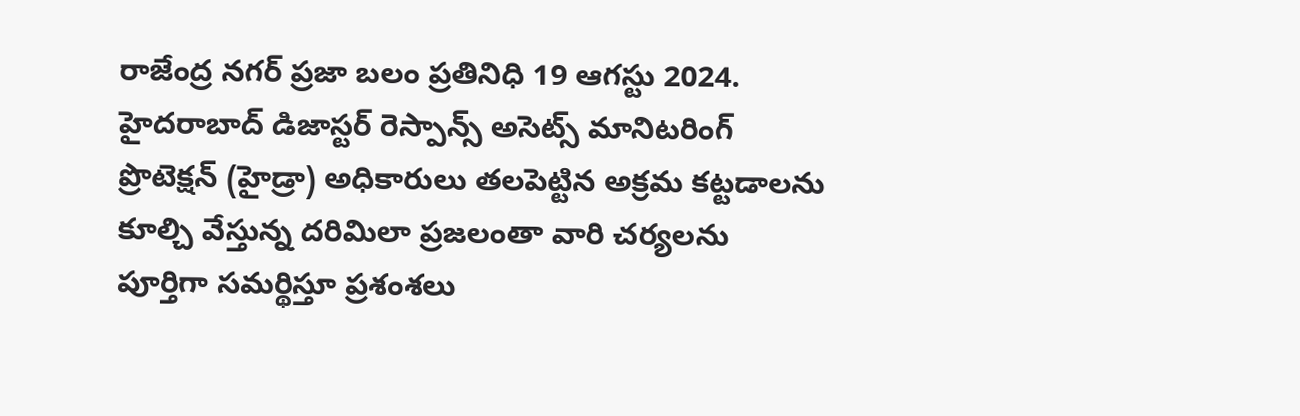రాజేంద్ర నగర్ ప్రజా బలం ప్రతినిధి 19 ఆగస్టు 2024.
హైదరాబాద్ డిజాస్టర్ రెస్పాన్స్ అసెట్స్ మానిటరింగ్ ప్రొటెక్షన్ (హైడ్రా) అధికారులు తలపెట్టిన అక్రమ కట్టడాలను కూల్చి వేస్తున్న దరిమిలా ప్రజలంతా వారి చర్యలను పూర్తిగా సమర్థిస్తూ ప్రశంశలు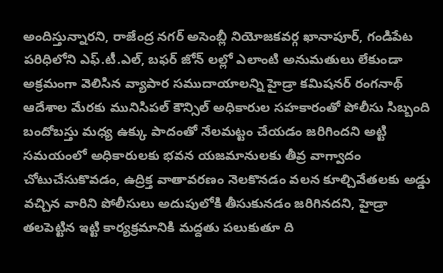అందిస్తున్నారని, రాజేంద్ర నగర్ అసెంబ్లీ నియోజకవర్గ ఖానాపూర్, గండిపేట పరిధిలోని ఎఫ్.టీ.ఎల్, బఫర్ జోన్ లల్లో ఎలాంటి అనుమతులు లేకుండా అక్రమంగా వెలిసిన వ్యాపార సముదాయాలన్ని హైడ్రా కమిషనర్ రంగనాథ్ ఆదేశాల మేరకు మునిసిపల్ కౌన్సిల్ అధికారుల సహకారంతో పోలీసు సిబ్బంది బందోబస్తు మధ్య ఉక్కు పాదంతో నేలమట్టం చేయడం జరిగిందని అట్టి సమయంలో అధికారులకు భవన యజమానులకు తీవ్ర వాగ్వాదం చోటుచేసుకొవడం, ఉద్రిక్త వాతావరణం నెలకొనడం వలన కూల్చివేతలకు అడ్డు వచ్చిన వారిని పోలీసులు అదుపులోకి తీసుకునడం జరిగినదని, హైడ్రా తలపెట్టిన ఇట్టి కార్యక్రమానికి మద్దతు పలుకుతూ ది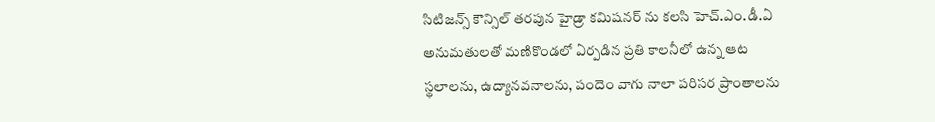సిటిజన్స్ కౌన్సిల్ తరపున హైడ్రా కమిషనర్ ను కలసి హెచ్.ఎం.డీ.ఏ అనుమతులతో మణికొండలో ఏర్పడిన ప్రతి కాలనీలో ఉన్న ఆట స్థలాలను, ఉద్యానవనాలను, పందెం వాగు నాలా పరిసర ప్రాంతాలను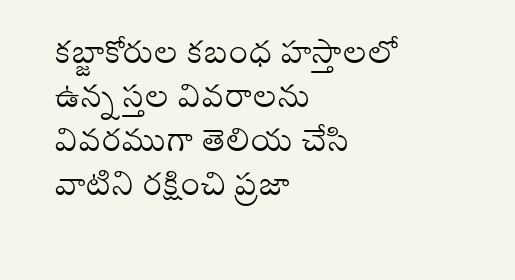కబ్జాకోరుల కబంధ హస్తాలలో ఉన్న స్తల వివరాలను వివరముగా తెలియ చేసి వాటిని రక్షించి ప్రజా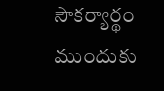సౌకర్యార్థం ముందుకు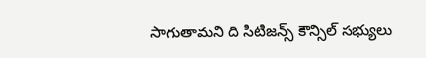సాగుతామని ది సిటిజన్స్ కౌన్సిల్ సభ్యులు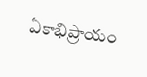ఏకాభిప్రాయం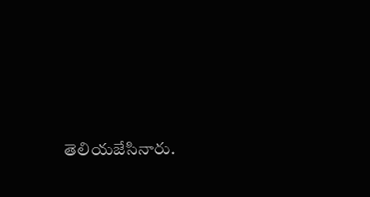తెలియజేసినారు.